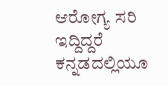ಆರೋಗ್ಯ ಸರಿ ಇದ್ದಿದ್ದರೆ ಕನ್ನಡದಲ್ಲಿಯೂ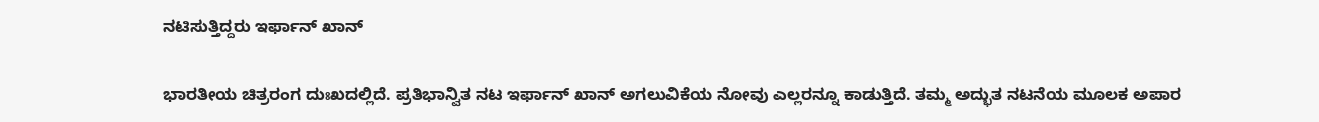ನಟಿಸುತ್ತಿದ್ದರು ಇರ್ಫಾನ್ ಖಾನ್

ಭಾರತೀಯ ಚಿತ್ರರಂಗ ದುಃಖದಲ್ಲಿದೆ. ಪ್ರತಿಭಾನ್ವಿತ ನಟ ಇರ್ಫಾನ್ ಖಾನ್ ಅಗಲುವಿಕೆಯ ನೋವು ಎಲ್ಲರನ್ನೂ ಕಾಡುತ್ತಿದೆ. ತಮ್ಮ ಅದ್ಭುತ ನಟನೆಯ ಮೂಲಕ ಅಪಾರ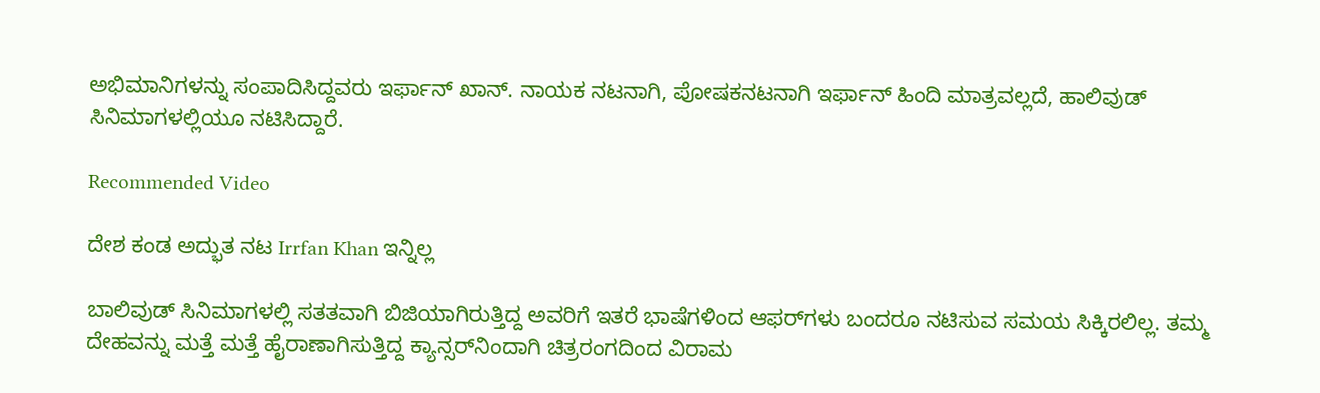ಅಭಿಮಾನಿಗಳನ್ನು ಸಂಪಾದಿಸಿದ್ದವರು ಇರ್ಫಾನ್ ಖಾನ್. ನಾಯಕ ನಟನಾಗಿ, ಪೋಷಕನಟನಾಗಿ ಇರ್ಫಾನ್ ಹಿಂದಿ ಮಾತ್ರವಲ್ಲದೆ, ಹಾಲಿವುಡ್ ಸಿನಿಮಾಗಳಲ್ಲಿಯೂ ನಟಿಸಿದ್ದಾರೆ.

Recommended Video

ದೇಶ ಕಂಡ ಅದ್ಭುತ ನಟ Irrfan Khan ಇನ್ನಿಲ್ಲ

ಬಾಲಿವುಡ್ ಸಿನಿಮಾಗಳಲ್ಲಿ ಸತತವಾಗಿ ಬಿಜಿಯಾಗಿರುತ್ತಿದ್ದ ಅವರಿಗೆ ಇತರೆ ಭಾಷೆಗಳಿಂದ ಆಫರ್‌ಗಳು ಬಂದರೂ ನಟಿಸುವ ಸಮಯ ಸಿಕ್ಕಿರಲಿಲ್ಲ. ತಮ್ಮ ದೇಹವನ್ನು ಮತ್ತೆ ಮತ್ತೆ ಹೈರಾಣಾಗಿಸುತ್ತಿದ್ದ ಕ್ಯಾನ್ಸರ್‌ನಿಂದಾಗಿ ಚಿತ್ರರಂಗದಿಂದ ವಿರಾಮ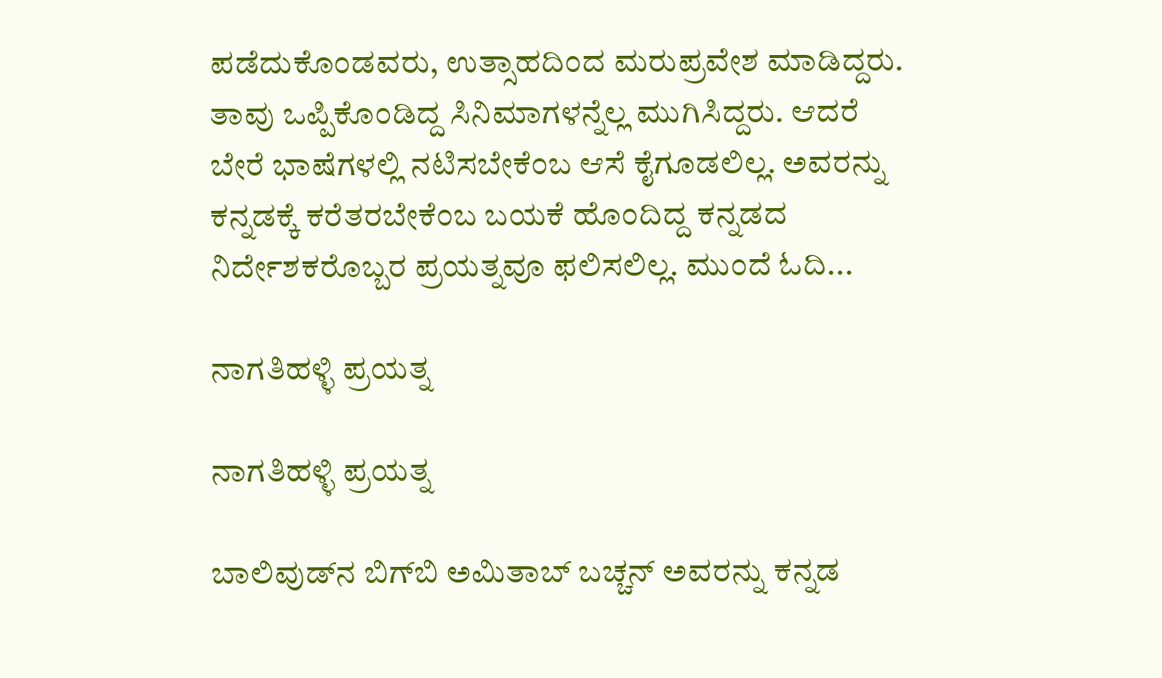ಪಡೆದುಕೊಂಡವರು, ಉತ್ಸಾಹದಿಂದ ಮರುಪ್ರವೇಶ ಮಾಡಿದ್ದರು. ತಾವು ಒಪ್ಪಿಕೊಂಡಿದ್ದ ಸಿನಿಮಾಗಳನ್ನೆಲ್ಲ ಮುಗಿಸಿದ್ದರು. ಆದರೆ ಬೇರೆ ಭಾಷೆಗಳಲ್ಲಿ ನಟಿಸಬೇಕೆಂಬ ಆಸೆ ಕೈಗೂಡಲಿಲ್ಲ. ಅವರನ್ನು ಕನ್ನಡಕ್ಕೆ ಕರೆತರಬೇಕೆಂಬ ಬಯಕೆ ಹೊಂದಿದ್ದ ಕನ್ನಡದ ನಿರ್ದೇಶಕರೊಬ್ಬರ ಪ್ರಯತ್ನವೂ ಫಲಿಸಲಿಲ್ಲ. ಮುಂದೆ ಓದಿ...

ನಾಗತಿಹಳ್ಳಿ ಪ್ರಯತ್ನ

ನಾಗತಿಹಳ್ಳಿ ಪ್ರಯತ್ನ

ಬಾಲಿವುಡ್‌ನ ಬಿಗ್‌ಬಿ ಅಮಿತಾಬ್ ಬಚ್ಚನ್ ಅವರನ್ನು ಕನ್ನಡ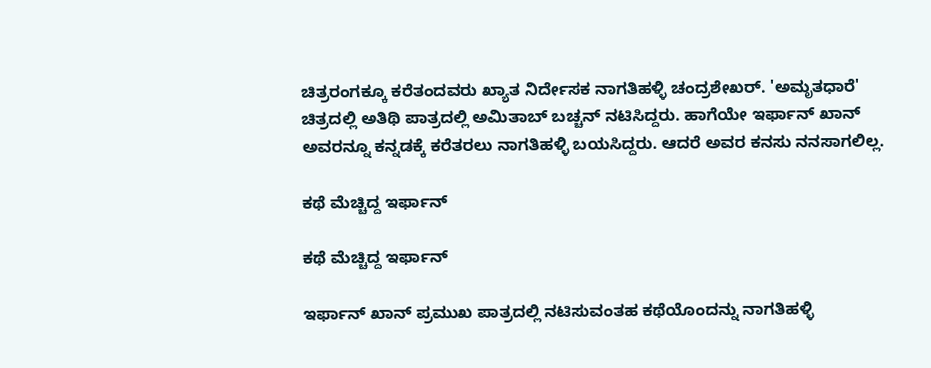ಚಿತ್ರರಂಗಕ್ಕೂ ಕರೆತಂದವರು ಖ್ಯಾತ ನಿರ್ದೇಸಕ ನಾಗತಿಹಳ್ಳಿ ಚಂದ್ರಶೇಖರ್. 'ಅಮೃತಧಾರೆ' ಚಿತ್ರದಲ್ಲಿ ಅತಿಥಿ ಪಾತ್ರದಲ್ಲಿ ಅಮಿತಾಬ್ ಬಚ್ಚನ್ ನಟಿಸಿದ್ದರು. ಹಾಗೆಯೇ ಇರ್ಫಾನ್ ಖಾನ್ ಅವರನ್ನೂ ಕನ್ನಡಕ್ಕೆ ಕರೆತರಲು ನಾಗತಿಹಳ್ಳಿ ಬಯಸಿದ್ದರು. ಆದರೆ ಅವರ ಕನಸು ನನಸಾಗಲಿಲ್ಲ.

ಕಥೆ ಮೆಚ್ಚಿದ್ದ ಇರ್ಫಾನ್

ಕಥೆ ಮೆಚ್ಚಿದ್ದ ಇರ್ಫಾನ್

ಇರ್ಫಾನ್ ಖಾನ್ ಪ್ರಮುಖ ಪಾತ್ರದಲ್ಲಿ ನಟಿಸುವಂತಹ ಕಥೆಯೊಂದನ್ನು ನಾಗತಿಹಳ್ಳಿ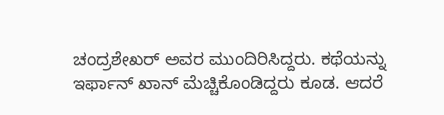ಚಂದ್ರಶೇಖರ್ ಅವರ ಮುಂದಿರಿಸಿದ್ದರು. ಕಥೆಯನ್ನು ಇರ್ಫಾನ್ ಖಾನ್ ಮೆಚ್ಚಿಕೊಂಡಿದ್ದರು ಕೂಡ. ಆದರೆ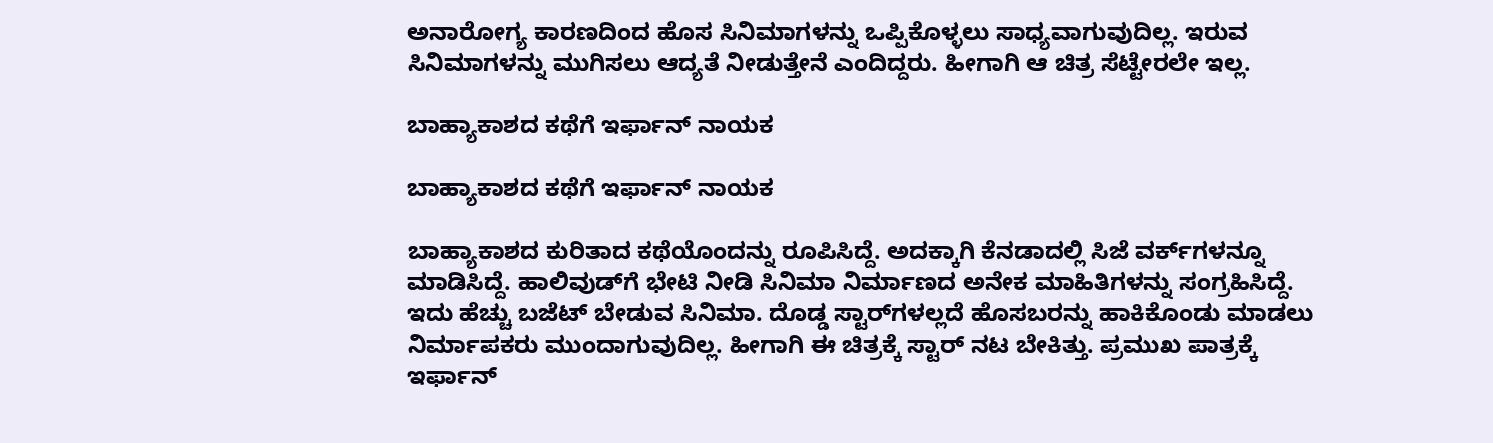ಅನಾರೋಗ್ಯ ಕಾರಣದಿಂದ ಹೊಸ ಸಿನಿಮಾಗಳನ್ನು ಒಪ್ಪಿಕೊಳ್ಳಲು ಸಾಧ್ಯವಾಗುವುದಿಲ್ಲ. ಇರುವ ಸಿನಿಮಾಗಳನ್ನು ಮುಗಿಸಲು ಆದ್ಯತೆ ನೀಡುತ್ತೇನೆ ಎಂದಿದ್ದರು. ಹೀಗಾಗಿ ಆ ಚಿತ್ರ ಸೆಟ್ಟೇರಲೇ ಇಲ್ಲ.

ಬಾಹ್ಯಾಕಾಶದ ಕಥೆಗೆ ಇರ್ಫಾನ್ ನಾಯಕ

ಬಾಹ್ಯಾಕಾಶದ ಕಥೆಗೆ ಇರ್ಫಾನ್ ನಾಯಕ

ಬಾಹ್ಯಾಕಾಶದ ಕುರಿತಾದ ಕಥೆಯೊಂದನ್ನು ರೂಪಿಸಿದ್ದೆ. ಅದಕ್ಕಾಗಿ ಕೆನಡಾದಲ್ಲಿ ಸಿಜೆ ವರ್ಕ್‌ಗಳನ್ನೂ ಮಾಡಿಸಿದ್ದೆ. ಹಾಲಿವುಡ್‌ಗೆ ಭೇಟಿ ನೀಡಿ ಸಿನಿಮಾ ನಿರ್ಮಾಣದ ಅನೇಕ ಮಾಹಿತಿಗಳನ್ನು ಸಂಗ್ರಹಿಸಿದ್ದೆ. ಇದು ಹೆಚ್ಚು ಬಜೆಟ್ ಬೇಡುವ ಸಿನಿಮಾ. ದೊಡ್ಡ ಸ್ಟಾರ್‌ಗಳಲ್ಲದೆ ಹೊಸಬರನ್ನು ಹಾಕಿಕೊಂಡು ಮಾಡಲು ನಿರ್ಮಾಪಕರು ಮುಂದಾಗುವುದಿಲ್ಲ. ಹೀಗಾಗಿ ಈ ಚಿತ್ರಕ್ಕೆ ಸ್ಟಾರ್ ನಟ ಬೇಕಿತ್ತು. ಪ್ರಮುಖ ಪಾತ್ರಕ್ಕೆ ಇರ್ಫಾನ್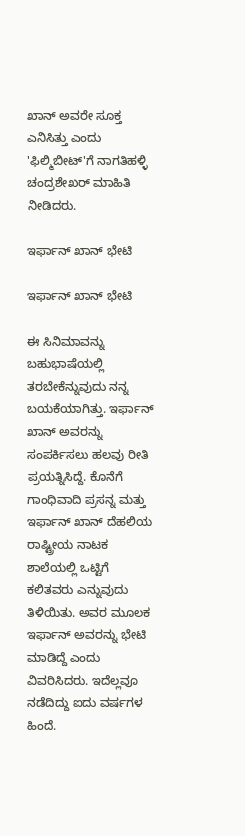ಖಾನ್ ಅವರೇ ಸೂಕ್ತ ಎನಿಸಿತ್ತು ಎಂದು 'ಫಿಲ್ಮಿಬೀಟ್‌'ಗೆ ನಾಗತಿಹಳ್ಳಿ ಚಂದ್ರಶೇಖರ್ ಮಾಹಿತಿ ನೀಡಿದರು.

ಇರ್ಫಾನ್ ಖಾನ್ ಭೇಟಿ

ಇರ್ಫಾನ್ ಖಾನ್ ಭೇಟಿ

ಈ ಸಿನಿಮಾವನ್ನು ಬಹುಭಾಷೆಯಲ್ಲಿ ತರಬೇಕೆನ್ನುವುದು ನನ್ನ ಬಯಕೆಯಾಗಿತ್ತು. ಇರ್ಫಾನ್ ಖಾನ್ ಅವರನ್ನು ಸಂಪರ್ಕಿಸಲು ಹಲವು ರೀತಿ ಪ್ರಯತ್ನಿಸಿದ್ದೆ. ಕೊನೆಗೆ ಗಾಂಧಿವಾದಿ ಪ್ರಸನ್ನ ಮತ್ತು ಇರ್ಫಾನ್ ಖಾನ್ ದೆಹಲಿಯ ರಾಷ್ಟ್ರೀಯ ನಾಟಕ ಶಾಲೆಯಲ್ಲಿ ಒಟ್ಟಿಗೆ ಕಲಿತವರು ಎನ್ನುವುದು ತಿಳಿಯಿತು. ಅವರ ಮೂಲಕ ಇರ್ಫಾನ್ ಅವರನ್ನು ಭೇಟಿ ಮಾಡಿದ್ದೆ ಎಂದು ವಿವರಿಸಿದರು. ಇದೆಲ್ಲವೂ ನಡೆದಿದ್ದು ಐದು ವರ್ಷಗಳ ಹಿಂದೆ.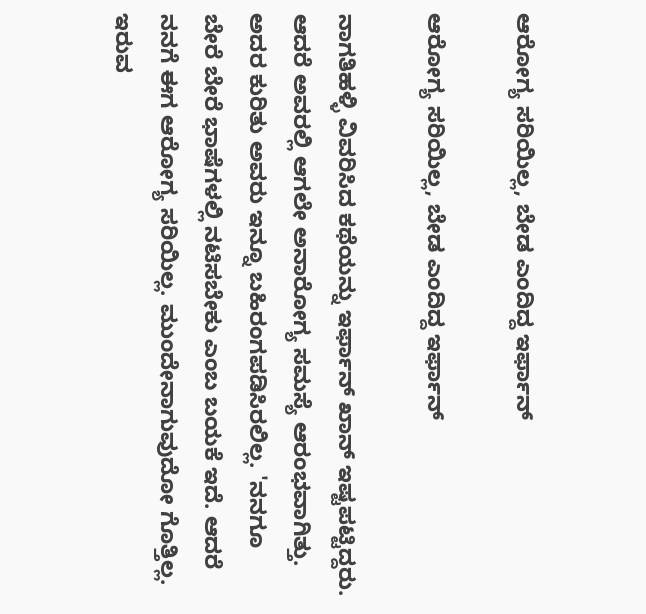ಆರೋಗ್ಯ ಸರಿಯಿಲ್ಲ, ಬೇಡ ಎಂದಿದ್ದ ಇರ್ಫಾನ್

ಆರೋಗ್ಯ ಸರಿಯಿಲ್ಲ, ಬೇಡ ಎಂದಿದ್ದ ಇರ್ಫಾನ್

ನಾಗತಿಹಳ್ಳಿ ವಿವರಿಸಿದ ಕಥೆಯನ್ನು ಇರ್ಫಾನ್ ಖಾನ್ ಇಷ್ಟಪಟ್ಟಿದ್ದರು. ಆದರೆ ಅವರಲ್ಲಿ ಆಗಲೇ ಅನಾರೋಗ್ಯ ಸಮಸ್ಯೆ ಆರಂಭವಾಗಿತ್ತು. ಅದರ ಕುರಿತು ಅವರು ಇನ್ನೂ ಬಹಿರಂಗಪಡಿಸಿರಲಿಲ್ಲ. 'ನನಗೂ ಬೇರೆ ಬೇರೆ ಭಾಷೆಗಳಲ್ಲಿ ನಟಿಸಬೇಕು ಎಂಬ ಬಯಕೆ ಇದೆ. ಆದರೆ ನನಗೆ ಈಗ ಆರೋಗ್ಯ ಸರಿಯಿಲ್ಲ. ಮುಂದೇನಾಗುವುದೋ ಗೊತ್ತಿಲ್ಲ. ಇರುವ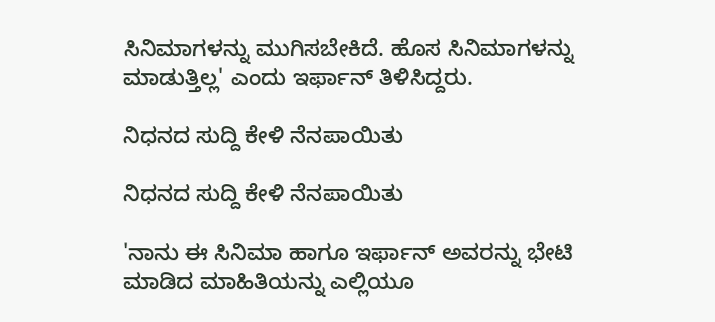ಸಿನಿಮಾಗಳನ್ನು ಮುಗಿಸಬೇಕಿದೆ. ಹೊಸ ಸಿನಿಮಾಗಳನ್ನು ಮಾಡುತ್ತಿಲ್ಲ' ಎಂದು ಇರ್ಫಾನ್ ತಿಳಿಸಿದ್ದರು.

ನಿಧನದ ಸುದ್ದಿ ಕೇಳಿ ನೆನಪಾಯಿತು

ನಿಧನದ ಸುದ್ದಿ ಕೇಳಿ ನೆನಪಾಯಿತು

'ನಾನು ಈ ಸಿನಿಮಾ ಹಾಗೂ ಇರ್ಫಾನ್ ಅವರನ್ನು ಭೇಟಿ ಮಾಡಿದ ಮಾಹಿತಿಯನ್ನು ಎಲ್ಲಿಯೂ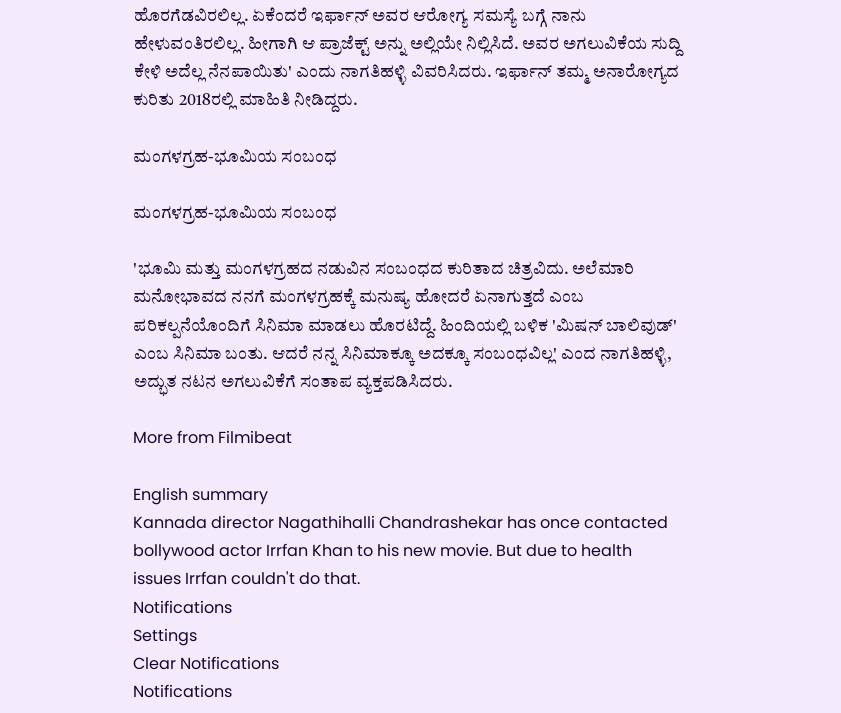ಹೊರಗೆಡವಿರಲಿಲ್ಲ. ಏಕೆಂದರೆ ಇರ್ಫಾನ್ ಅವರ ಆರೋಗ್ಯ ಸಮಸ್ಯೆ ಬಗ್ಗೆ ನಾನು ಹೇಳುವಂತಿರಲಿಲ್ಲ. ಹೀಗಾಗಿ ಆ ಪ್ರಾಜೆಕ್ಟ್ ಅನ್ನು ಅಲ್ಲಿಯೇ ನಿಲ್ಲಿಸಿದೆ. ಅವರ ಅಗಲುವಿಕೆಯ ಸುದ್ದಿ ಕೇಳಿ ಅದೆಲ್ಲ ನೆನಪಾಯಿತು' ಎಂದು ನಾಗತಿಹಳ್ಳಿ ವಿವರಿಸಿದರು. ಇರ್ಫಾನ್ ತಮ್ಮ ಅನಾರೋಗ್ಯದ ಕುರಿತು 2018ರಲ್ಲಿ ಮಾಹಿತಿ ನೀಡಿದ್ದರು.

ಮಂಗಳಗ್ರಹ-ಭೂಮಿಯ ಸಂಬಂಧ

ಮಂಗಳಗ್ರಹ-ಭೂಮಿಯ ಸಂಬಂಧ

'ಭೂಮಿ ಮತ್ತು ಮಂಗಳಗ್ರಹದ ನಡುವಿನ ಸಂಬಂಧದ ಕುರಿತಾದ ಚಿತ್ರವಿದು. ಅಲೆಮಾರಿ ಮನೋಭಾವದ ನನಗೆ ಮಂಗಳಗ್ರಹಕ್ಕೆ ಮನುಷ್ಯ ಹೋದರೆ ಏನಾಗುತ್ತದೆ ಎಂಬ ಪರಿಕಲ್ಪನೆಯೊಂದಿಗೆ ಸಿನಿಮಾ ಮಾಡಲು ಹೊರಟಿದ್ದೆ. ಹಿಂದಿಯಲ್ಲಿ ಬಳಿಕ 'ಮಿಷನ್ ಬಾಲಿವುಡ್' ಎಂಬ ಸಿನಿಮಾ ಬಂತು. ಆದರೆ ನನ್ನ ಸಿನಿಮಾಕ್ಕೂ ಅದಕ್ಕೂ ಸಂಬಂಧವಿಲ್ಲ' ಎಂದ ನಾಗತಿಹಳ್ಳಿ, ಅದ್ಭುತ ನಟನ ಅಗಲುವಿಕೆಗೆ ಸಂತಾಪ ವ್ಯಕ್ತಪಡಿಸಿದರು.

More from Filmibeat

English summary
Kannada director Nagathihalli Chandrashekar has once contacted bollywood actor Irrfan Khan to his new movie. But due to health issues Irrfan couldn't do that.
Notifications
Settings
Clear Notifications
Notifications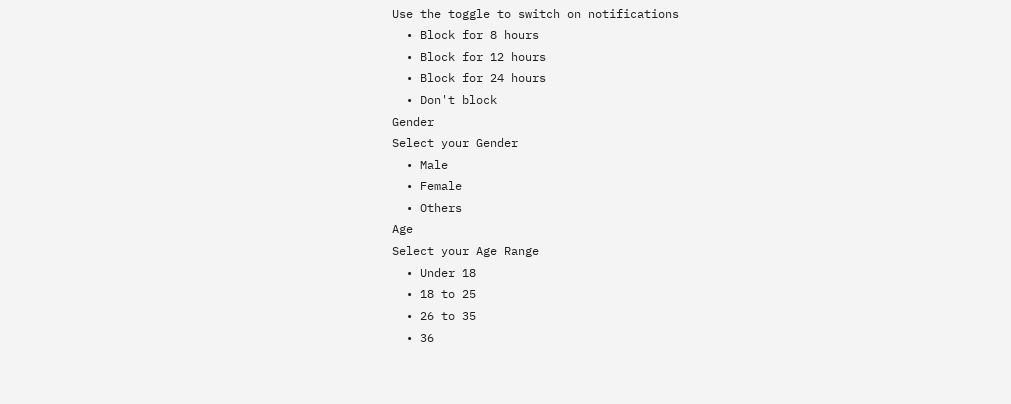Use the toggle to switch on notifications
  • Block for 8 hours
  • Block for 12 hours
  • Block for 24 hours
  • Don't block
Gender
Select your Gender
  • Male
  • Female
  • Others
Age
Select your Age Range
  • Under 18
  • 18 to 25
  • 26 to 35
  • 36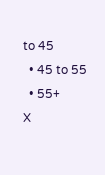to 45
  • 45 to 55
  • 55+
X